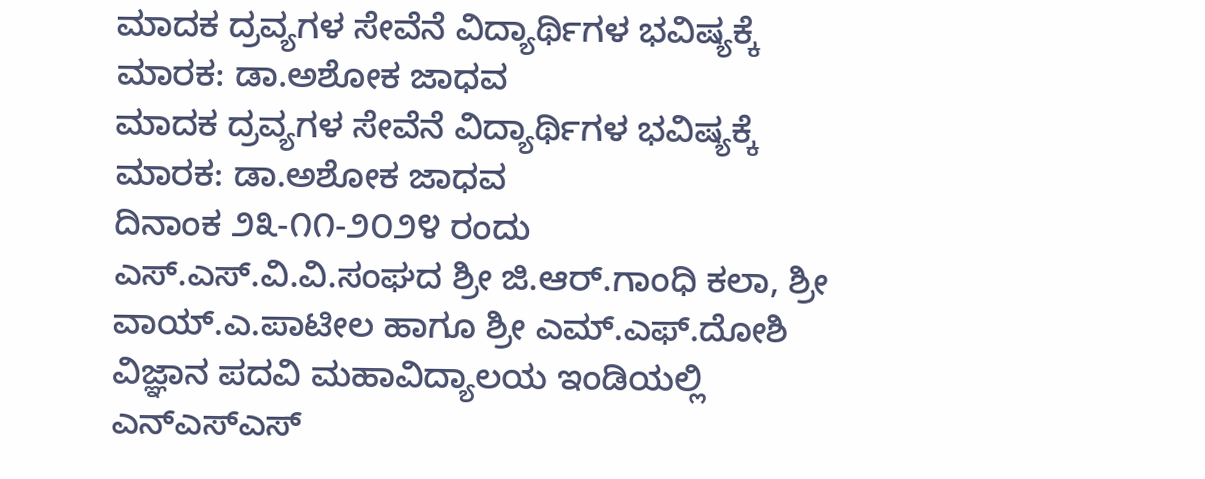ಮಾದಕ ದ್ರವ್ಯಗಳ ಸೇವೆನೆ ವಿದ್ಯಾರ್ಥಿಗಳ ಭವಿಷ್ಯಕ್ಕೆ ಮಾರಕ: ಡಾ.ಅಶೋಕ ಜಾಧವ
ಮಾದಕ ದ್ರವ್ಯಗಳ ಸೇವೆನೆ ವಿದ್ಯಾರ್ಥಿಗಳ ಭವಿಷ್ಯಕ್ಕೆ ಮಾರಕ: ಡಾ.ಅಶೋಕ ಜಾಧವ
ದಿನಾಂಕ ೨೩-೧೧-೨೦೨೪ ರಂದು ಎಸ್.ಎಸ್.ವಿ.ವಿ.ಸಂಘದ ಶ್ರೀ ಜಿ.ಆರ್.ಗಾಂಧಿ ಕಲಾ, ಶ್ರೀ ವಾಯ್.ಎ.ಪಾಟೀಲ ಹಾಗೂ ಶ್ರೀ ಎಮ್.ಎಫ್.ದೋಶಿ ವಿಜ್ಞಾನ ಪದವಿ ಮಹಾವಿದ್ಯಾಲಯ ಇಂಡಿಯಲ್ಲಿ ಎನ್ಎಸ್ಎಸ್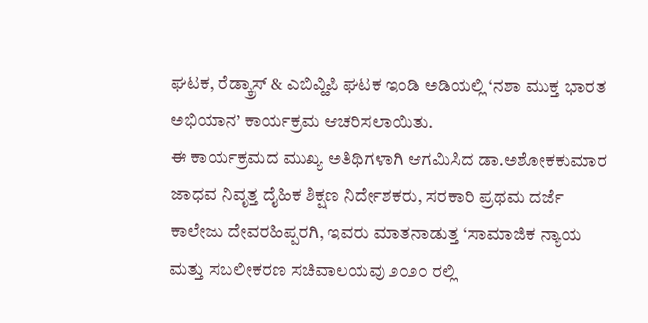ಘಟಕ, ರೆಡ್ಕ್ರಾಸ್ & ಎಬಿವ್ಹಿಪಿ ಘಟಕ ಇಂಡಿ ಅಡಿಯಲ್ಲಿ ‘ನಶಾ ಮುಕ್ತ ಭಾರತ ಅಭಿಯಾನ’ ಕಾರ್ಯಕ್ರಮ ಆಚರಿಸಲಾಯಿತು.
ಈ ಕಾರ್ಯಕ್ರಮದ ಮುಖ್ಯ ಅತಿಥಿಗಳಾಗಿ ಆಗಮಿಸಿದ ಡಾ.ಅಶೋಕಕುಮಾರ ಜಾಧವ ನಿವೃತ್ತ ದೈಹಿಕ ಶಿಕ್ಷಣ ನಿರ್ದೇಶಕರು, ಸರಕಾರಿ ಪ್ರಥಮ ದರ್ಜೆ ಕಾಲೇಜು ದೇವರಹಿಪ್ಪರಗಿ, ಇವರು ಮಾತನಾಡುತ್ತ ‘ಸಾಮಾಜಿಕ ನ್ಯಾಯ ಮತ್ತು ಸಬಲೀಕರಣ ಸಚಿವಾಲಯವು ೨೦೨೦ ರಲ್ಲಿ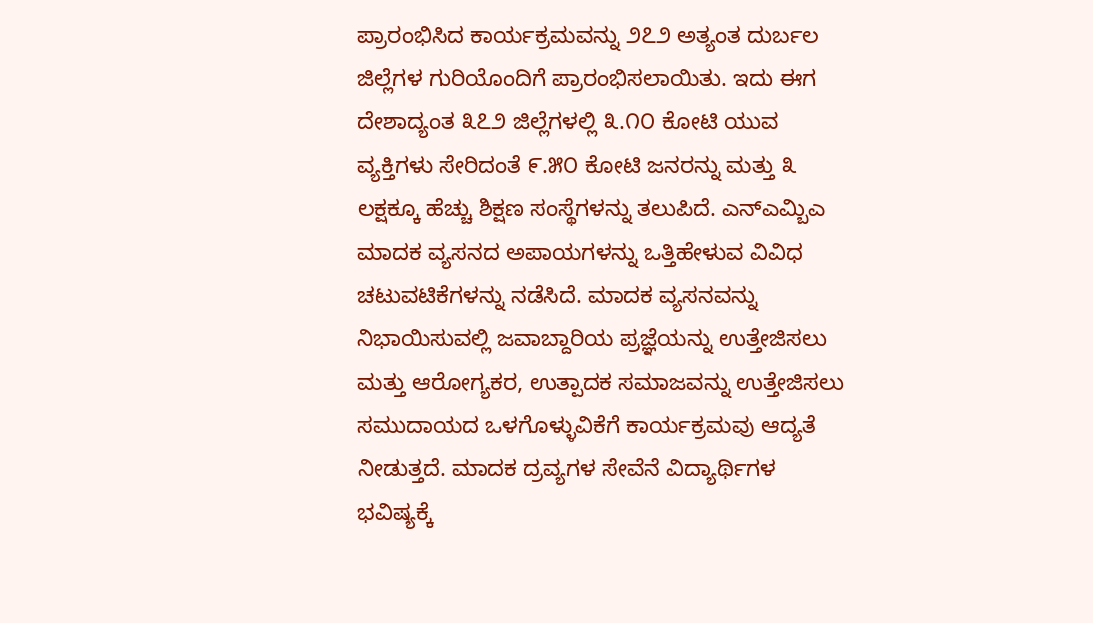ಪ್ರಾರಂಭಿಸಿದ ಕಾರ್ಯಕ್ರಮವನ್ನು ೨೭೨ ಅತ್ಯಂತ ದುರ್ಬಲ ಜಿಲ್ಲೆಗಳ ಗುರಿಯೊಂದಿಗೆ ಪ್ರಾರಂಭಿಸಲಾಯಿತು. ಇದು ಈಗ ದೇಶಾದ್ಯಂತ ೩೭೨ ಜಿಲ್ಲೆಗಳಲ್ಲಿ ೩.೧೦ ಕೋಟಿ ಯುವ ವ್ಯಕ್ತಿಗಳು ಸೇರಿದಂತೆ ೯.೫೦ ಕೋಟಿ ಜನರನ್ನು ಮತ್ತು ೩ ಲಕ್ಷಕ್ಕೂ ಹೆಚ್ಚು ಶಿಕ್ಷಣ ಸಂಸ್ಥೆಗಳನ್ನು ತಲುಪಿದೆ. ಎನ್ಎಮ್ಬಿಎ ಮಾದಕ ವ್ಯಸನದ ಅಪಾಯಗಳನ್ನು ಒತ್ತಿಹೇಳುವ ವಿವಿಧ ಚಟುವಟಿಕೆಗಳನ್ನು ನಡೆಸಿದೆ. ಮಾದಕ ವ್ಯಸನವನ್ನು ನಿಭಾಯಿಸುವಲ್ಲಿ ಜವಾಬ್ದಾರಿಯ ಪ್ರಜ್ಞೆಯನ್ನು ಉತ್ತೇಜಿಸಲು ಮತ್ತು ಆರೋಗ್ಯಕರ, ಉತ್ಪಾದಕ ಸಮಾಜವನ್ನು ಉತ್ತೇಜಿಸಲು ಸಮುದಾಯದ ಒಳಗೊಳ್ಳುವಿಕೆಗೆ ಕಾರ್ಯಕ್ರಮವು ಆದ್ಯತೆ ನೀಡುತ್ತದೆ. ಮಾದಕ ದ್ರವ್ಯಗಳ ಸೇವೆನೆ ವಿದ್ಯಾರ್ಥಿಗಳ ಭವಿಷ್ಯಕ್ಕೆ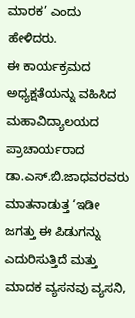ಮಾರಕ’ ಎಂದು ಹೇಳಿದರು.
ಈ ಕಾರ್ಯಕ್ರಮದ ಅಧ್ಯಕ್ಷತೆಯನ್ನು ವಹಿಸಿದ ಮಹಾವಿದ್ಯಾಲಯದ ಪ್ರಾಚಾರ್ಯರಾದ ಡಾ.ಎಸ್.ಬಿ.ಜಾಧವರವರು ಮಾತನಾಡುತ್ತ ‘ಇಡೀ ಜಗತ್ತು ಈ ಪಿಡುಗನ್ನು ಎದುರಿಸುತ್ತಿದೆ ಮತ್ತು ಮಾದಕ ವ್ಯಸನವು ವ್ಯಸನಿ,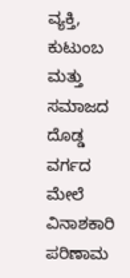ವ್ಯಕ್ತಿ, ಕುಟುಂಬ ಮತ್ತು ಸಮಾಜದ ದೊಡ್ಡ ವರ್ಗದ ಮೇಲೆ ವಿನಾಶಕಾರಿ ಪರಿಣಾಮ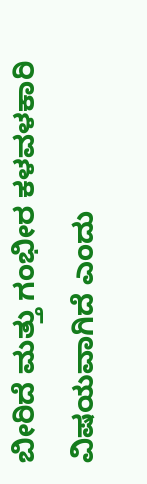ಬೀರಿದೆ ಮತ್ತು ಗಂಭೀರ ಕಳವಳಕಾರಿ ವಿಷಯವಾಗಿದೆ ಎಂದು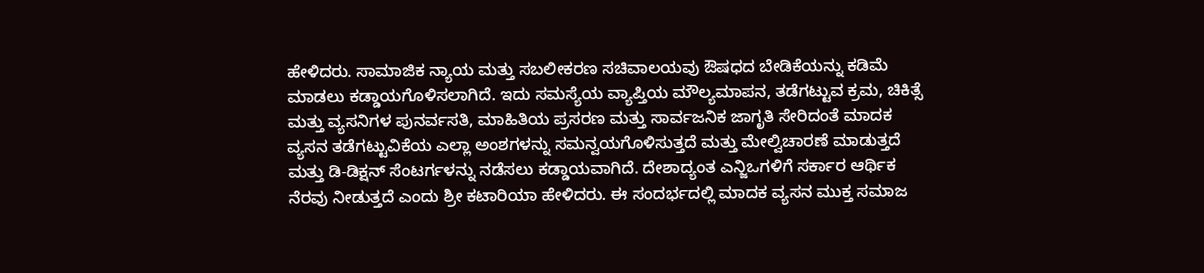ಹೇಳಿದರು. ಸಾಮಾಜಿಕ ನ್ಯಾಯ ಮತ್ತು ಸಬಲೀಕರಣ ಸಚಿವಾಲಯವು ಔಷಧದ ಬೇಡಿಕೆಯನ್ನು ಕಡಿಮೆ ಮಾಡಲು ಕಡ್ಡಾಯಗೊಳಿಸಲಾಗಿದೆ. ಇದು ಸಮಸ್ಯೆಯ ವ್ಯಾಪ್ತಿಯ ಮೌಲ್ಯಮಾಪನ, ತಡೆಗಟ್ಟುವ ಕ್ರಮ, ಚಿಕಿತ್ಸೆ ಮತ್ತು ವ್ಯಸನಿಗಳ ಪುನರ್ವಸತಿ, ಮಾಹಿತಿಯ ಪ್ರಸರಣ ಮತ್ತು ಸಾರ್ವಜನಿಕ ಜಾಗೃತಿ ಸೇರಿದಂತೆ ಮಾದಕ ವ್ಯಸನ ತಡೆಗಟ್ಟುವಿಕೆಯ ಎಲ್ಲಾ ಅಂಶಗಳನ್ನು ಸಮನ್ವಯಗೊಳಿಸುತ್ತದೆ ಮತ್ತು ಮೇಲ್ವಿಚಾರಣೆ ಮಾಡುತ್ತದೆ ಮತ್ತು ಡಿ-ಡಿಕ್ಷನ್ ಸೆಂಟರ್ಗಳನ್ನು ನಡೆಸಲು ಕಡ್ಡಾಯವಾಗಿದೆ. ದೇಶಾದ್ಯಂತ ಎನ್ಜಿಒಗಳಿಗೆ ಸರ್ಕಾರ ಆರ್ಥಿಕ ನೆರವು ನೀಡುತ್ತದೆ ಎಂದು ಶ್ರೀ ಕಟಾರಿಯಾ ಹೇಳಿದರು. ಈ ಸಂದರ್ಭದಲ್ಲಿ ಮಾದಕ ವ್ಯಸನ ಮುಕ್ತ ಸಮಾಜ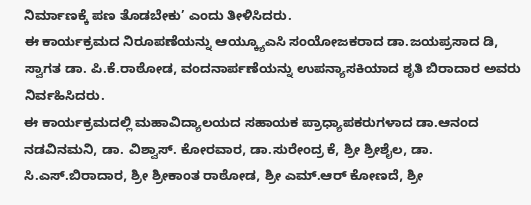ನಿರ್ಮಾಣಕ್ಕೆ ಪಣ ತೊಡಬೇಕು’ ಎಂದು ತೀಳಿಸಿದರು.
ಈ ಕಾರ್ಯಕ್ರಮದ ನಿರೂಪಣೆಯನ್ನು ಆಯ್ಕ್ಯೂಎಸಿ ಸಂಯೋಜಕರಾದ ಡಾ.ಜಯಪ್ರಸಾದ ಡಿ, ಸ್ವಾಗತ ಡಾ. ಪಿ.ಕೆ.ರಾಠೋಡ, ವಂದನಾರ್ಪಣೆಯನ್ನು ಉಪನ್ಯಾಸಕಿಯಾದ ಶೃತಿ ಬಿರಾದಾರ ಅವರು ನಿರ್ವಹಿಸಿದರು.
ಈ ಕಾರ್ಯಕ್ರಮದಲ್ಲಿ ಮಹಾವಿದ್ಯಾಲಯದ ಸಹಾಯಕ ಪ್ರಾಧ್ಯಾಪಕರುಗಳಾದ ಡಾ.ಆನಂದ ನಡವಿನಮನಿ, ಡಾ. ವಿಶ್ವಾಸ್. ಕೋರವಾರ, ಡಾ.ಸುರೇಂದ್ರ ಕೆ, ಶ್ರೀ ಶ್ರೀಶೈಲ, ಡಾ. ಸಿ.ಎಸ್.ಬಿರಾದಾರ, ಶ್ರೀ ಶ್ರೀಕಾಂತ ರಾಠೋಡ, ಶ್ರೀ ಎಮ್.ಆರ್ ಕೋಣದೆ, ಶ್ರೀ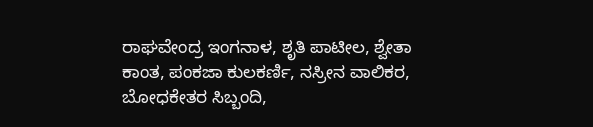ರಾಘವೇಂದ್ರ ಇಂಗನಾಳ, ಶೃತಿ ಪಾಟೀಲ, ಶ್ವೇತಾ ಕಾಂತ, ಪಂಕಜಾ ಕುಲಕರ್ಣಿ, ನಸ್ರೀನ ವಾಲಿಕರ, ಬೋಧಕೇತರ ಸಿಬ್ಬಂದಿ,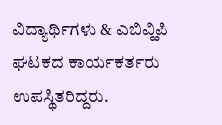ವಿದ್ಯಾರ್ಥಿಗಳು & ಎಬಿವ್ಹಿಪಿ ಘಟಕದ ಕಾರ್ಯಕರ್ತರು ಉಪಸ್ಥಿತರಿದ್ದರು.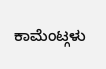ಕಾಮೆಂಟ್ಗಳು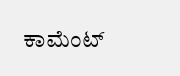ಕಾಮೆಂಟ್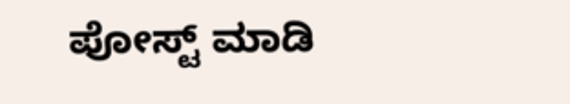ಪೋಸ್ಟ್ ಮಾಡಿ